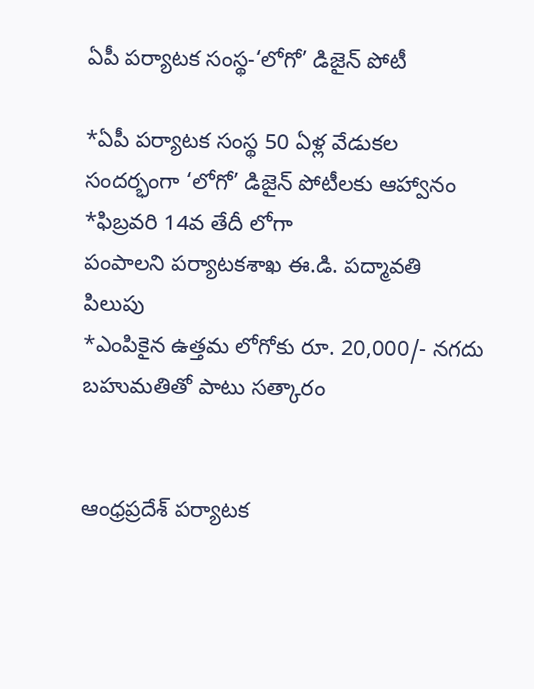ఏపీ పర్యాటక సంస్థ-‘లోగో’ డిజైన్ పోటీ

*ఏపీ పర్యాటక సంస్థ 50 ఏళ్ల వేడుకల సందర్భంగా ‘లోగో’ డిజైన్ పోటీలకు ఆహ్వానం
*ఫిబ్రవరి 14వ తేదీ లోగా
పంపాలని పర్యాటకశాఖ ఈ.డి. పద్మావతి పిలుపు
*ఎంపికైన ఉత్తమ లోగోకు రూ. 20,000/- నగదు బహుమతితో పాటు సత్కారం


ఆంధ్రప్రదేశ్ పర్యాటక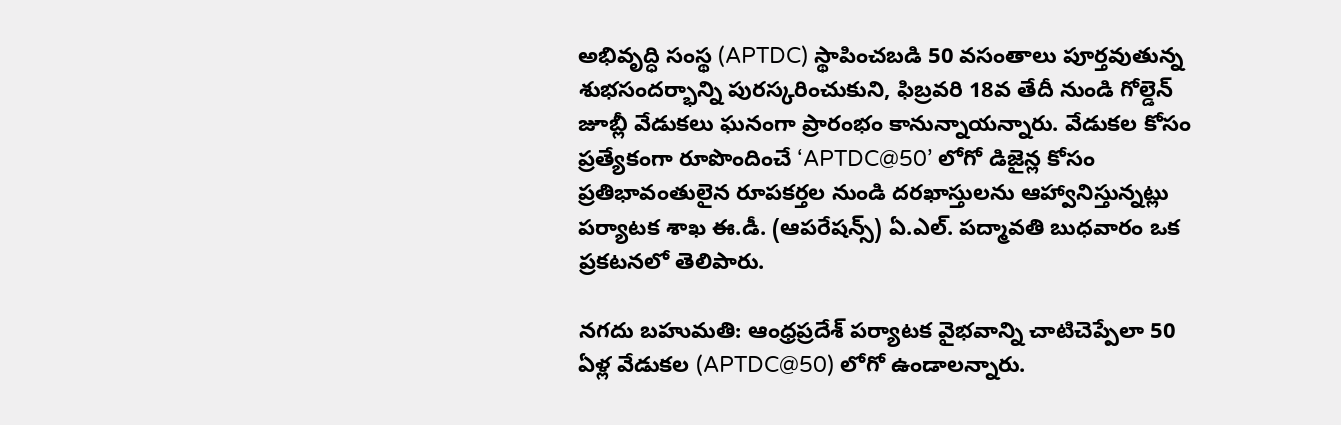అభివృద్ధి సంస్థ (APTDC) స్థాపించబడి 50 వసంతాలు పూర్తవుతున్న శుభసందర్భాన్ని పురస్కరించుకుని, ఫిబ్రవరి 18వ తేదీ నుండి గోల్డెన్ జూబ్లీ వేడుకలు ఘనంగా ప్రారంభం కానున్నాయన్నారు. వేడుకల కోసం ప్రత్యేకంగా రూపొందించే ‘APTDC@50’ లోగో డిజైన్ల కోసం ప్రతిభావంతులైన రూపకర్తల నుండి దరఖాస్తులను ఆహ్వానిస్తున్నట్లు పర్యాటక శాఖ ఈ.డీ. (ఆపరేషన్స్) ఏ.ఎల్. పద్మావతి బుధవారం ఒక ప్రకటనలో తెలిపారు.

నగదు బహుమతి: ఆంధ్రప్రదేశ్ పర్యాటక వైభవాన్ని చాటిచెప్పేలా 50 ఏళ్ల వేడుకల (APTDC@50) లోగో ఉండాలన్నారు.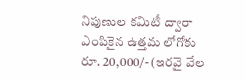నిపుణుల కమిటీ ద్వారా ఎంపికైన ఉత్తమ లోగోకు రూ. 20,000/- (ఇరవై వేల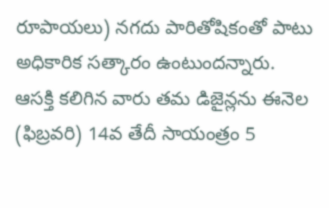రూపాయలు) నగదు పారితోషికంతో పాటు అధికారిక సత్కారం ఉంటుందన్నారు.
ఆసక్తి కలిగిన వారు తమ డిజైన్లను ఈనెల (ఫిబ్రవరి) 14వ తేదీ సాయంత్రం 5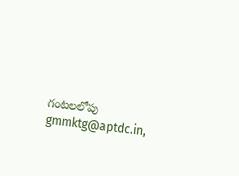గంటలలోపు
gmmktg@aptdc.in,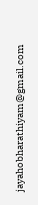jayahobharathiyam@gmail.com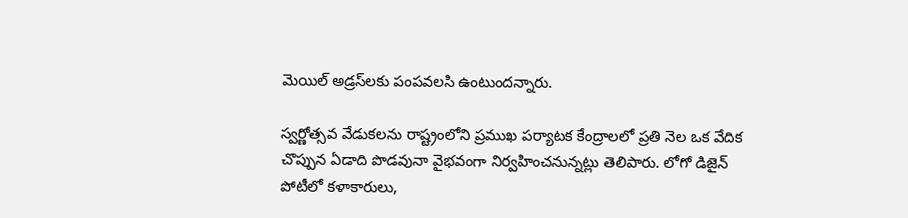మెయిల్ అడ్రస్‌లకు పంపవలసి ఉంటుందన్నారు.

స్వర్ణోత్సవ వేడుకలను రాష్ట్రంలోని ప్రముఖ పర్యాటక కేంద్రాలలో ప్రతి నెల ఒక వేదిక చొప్పున ఏడాది పొడవునా వైభవంగా నిర్వహించనున్నట్లు తెలిపారు. లోగో డిజైన్ పోటీలో కళాకారులు,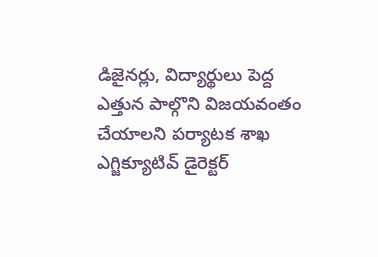డిజైనర్లు, విద్యార్థులు పెద్ద ఎత్తున పాల్గొని విజయవంతం చేయాలని పర్యాటక శాఖ ఎగ్జిక్యూటివ్ డైరెక్టర్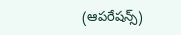(ఆపరేషన్స్)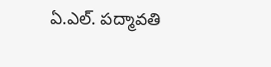ఏ.ఎల్. పద్మావతి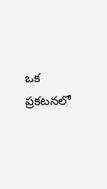ఒక ప్రకటనలో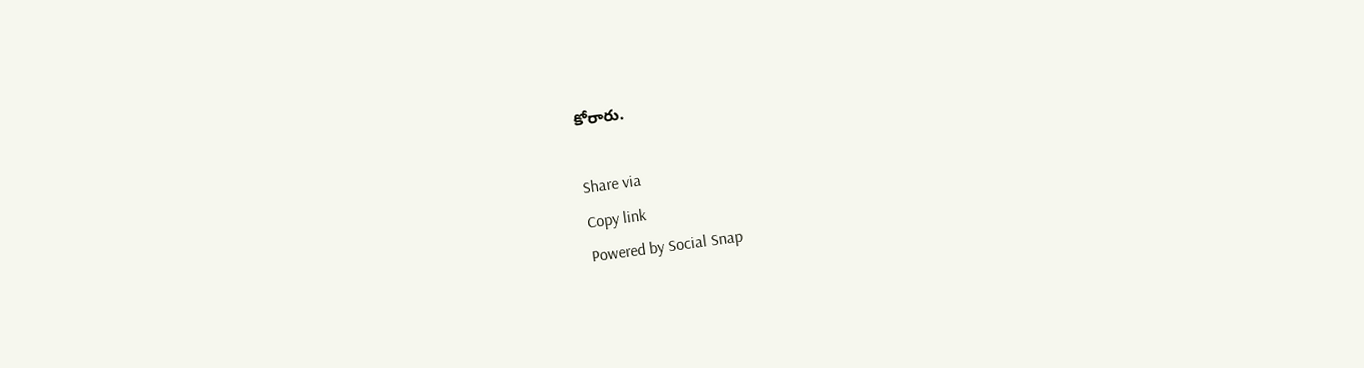కోరారు.

Share via
Copy link
Powered by Social Snap